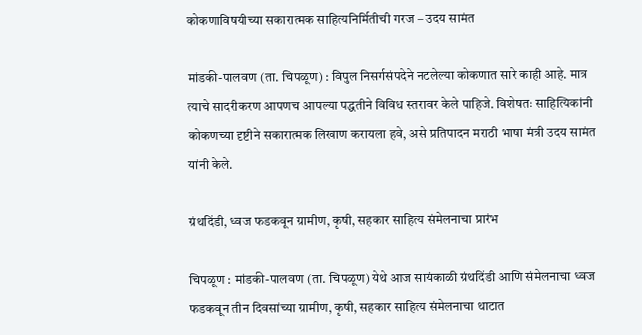कोकणाविषयीच्या सकारात्मक साहित्यनिर्मितीची गरज – उदय सामंत

मांडकी-पालवण (ता. चिपळूण) : विपुल निसर्गसंपदेने नटलेल्या कोकणात सारे काही आहे. मात्र त्याचे सादरीकरण आपणच आपल्या पद्धतीने विविध स्तरावर केले पाहिजे. विशेषतः साहित्यिकांनी कोकणच्या दृष्टीने सकारात्मक लिखाण करायला हवे, असे प्रतिपादन मराठी भाषा मंत्री उदय सामंत यांनी केले.

ग्रंथदिंडी, ध्वज फडकवून ग्रामीण, कृषी, सहकार साहित्य संमेलनाचा प्रारंभ

चिपळूण : मांडकी-पालवण (ता. चिपळूण) येथे आज सायंकाळी ग्रंथदिंडी आणि संमेलनाचा ध्वज फडकवून तीन दिवसांच्या ग्रामीण, कृषी, सहकार साहित्य संमेलनाचा थाटात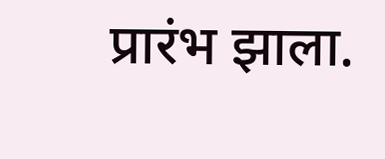प्रारंभ झाला.